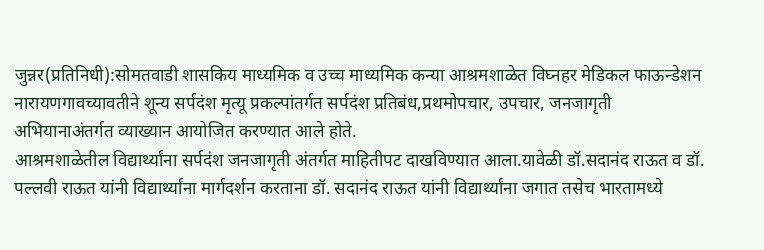जुन्नर(प्रतिनिधी):सोमतवाडी शासकिय माध्यमिक व उच्च माध्यमिक कन्या आश्रमशाळेत विघ्नहर मेडिकल फाऊन्डेशन नारायणगावच्यावतीने शून्य सर्पदंश मृत्यू प्रकल्पांतर्गत सर्पदंश प्रतिबंध,प्रथमोपचार, उपचार, जनजागृती अभियानाअंतर्गत व्याख्यान आयोजित करण्यात आले होते.
आश्रमशाळेतील विद्यार्थ्यांना सर्पदंश जनजागृती अंतर्गत माहितीपट दाखविण्यात आला.यावेळी डॉ.सदानंद राऊत व डॉ. पल्लवी राऊत यांनी विद्यार्थ्यांना मार्गदर्शन करताना डॉ. सदानंद राऊत यांनी विद्यार्थ्यांना जगात तसेच भारतामध्ये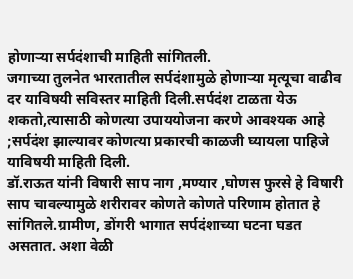होणाऱ्या सर्पदंशाची माहिती सांगितली.
जगाच्या तुलनेत भारतातील सर्पदंशामुळे होणाऱ्या मृत्यूचा वाढीव दर याविषयी सविस्तर माहिती दिली.सर्पदंश टाळता येऊ शकतो,त्यासाठी कोणत्या उपाययोजना करणे आवश्यक आहे ;सर्पदंश झाल्यावर कोणत्या प्रकारची काळजी घ्यायला पाहिजे याविषयी माहिती दिली.
डॉ.राऊत यांनी विषारी साप नाग ,मण्यार ,घोणस फुरसे हे विषारी साप चावल्यामुळे शरीरावर कोणते कोणते परिणाम होतात हे सांगितले.ग्रामीण, डोंगरी भागात सर्पदंशाच्या घटना घडत असतात. अशा वेळी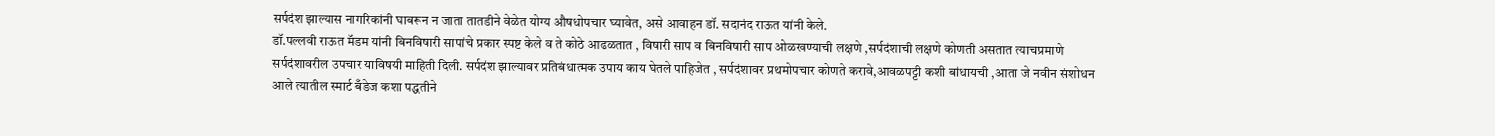सर्पदंश झाल्यास नागरिकांनी घाबरून न जाता तातडीने वेळेत योग्य औषधोपचार घ्यावेत, असे आवाहन डॉ. सदानंद राऊत यांनी केले.
डॉ.पल्लवी राऊत मॅडम यांनी बिनविषारी सापांचे प्रकार स्पष्ट केले व ते कोठे आढळतात , विषारी साप व बिनविषारी साप ओळखण्याची लक्षणे ,सर्पदंशाची लक्षणे कोणती असतात त्याचप्रमाणे सर्पदंशावरील उपचार याविषयी माहिती दिली. सर्पदंश झाल्यावर प्रतिबंधात्मक उपाय काय घेतले पाहिजेत , सर्पदंशावर प्रथमोपचार कोणते करावे,आवळपट्टी कशी बांधायची ,आता जे नवीन संशोधन आले त्यातील स्मार्ट बँडेज कशा पद्धतीने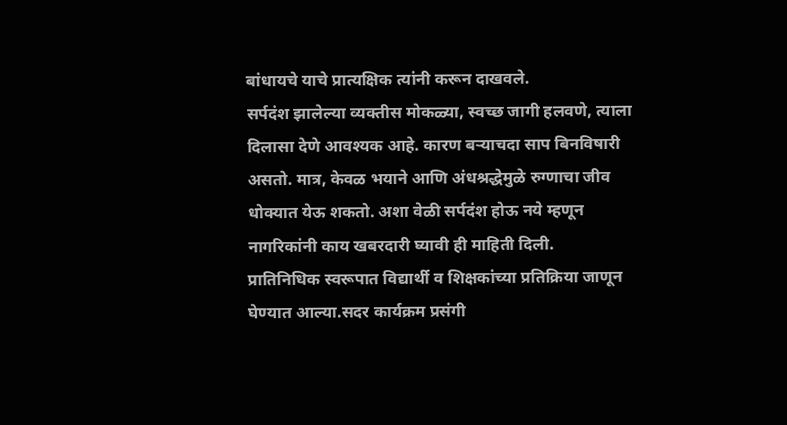बांधायचे याचे प्रात्यक्षिक त्यांनी करून दाखवले.
सर्पदंश झालेल्या व्यक्तीस मोकळ्या, स्वच्छ जागी हलवणे, त्याला दिलासा देणे आवश्यक आहे. कारण बऱ्याचदा साप बिनविषारी असतो. मात्र, केवळ भयाने आणि अंधश्रद्धेमुळे रुग्णाचा जीव धोक्यात येऊ शकतो. अशा वेळी सर्पदंश होऊ नये म्हणून नागरिकांनी काय खबरदारी घ्यावी ही माहिती दिली.
प्रातिनिधिक स्वरूपात विद्यार्थी व शिक्षकांच्या प्रतिक्रिया जाणून घेण्यात आल्या.सदर कार्यक्रम प्रसंगी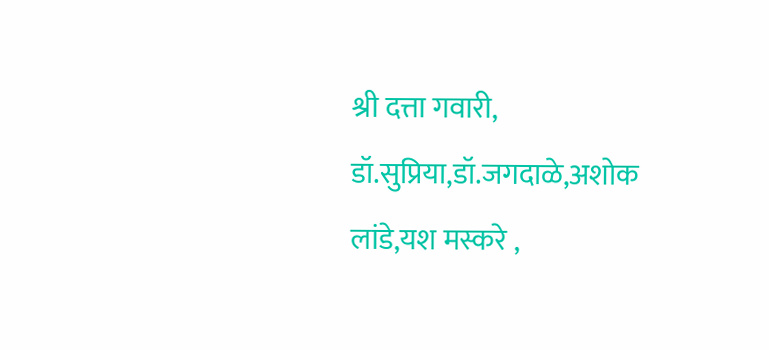श्री दत्ता गवारी, डॉ.सुप्रिया,डॉ.जगदाळे,अशोक लांडे,यश मस्करे ,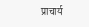प्राचार्य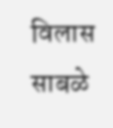विलास साबळे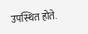उपस्थित होते.